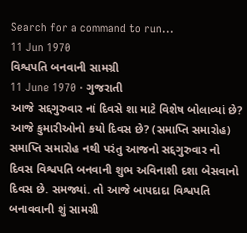Search for a command to run...
11 Jun 1970
વિશ્વપતિ બનવાની સામગ્રી
11 June 1970 · ગુજરાતી
આજે સદ્દગુરુવાર નાં દિવસે શા માટે વિશેષ બોલાવ્યાં છે? આજે કુમારીઓનો કયો દિવસ છે? (સમાપ્તિ સમારોહ) સમાપ્તિ સમારોહ નથી પરંતુ આજનો સદ્દગુરુવાર નો દિવસ વિશ્વપતિ બનવાની શુભ અવિનાશી દશા બેસવાનો દિવસ છે. સમજ્યાં. તો આજે બાપદાદા વિશ્વપતિ બનાવવાની શું સામગ્રી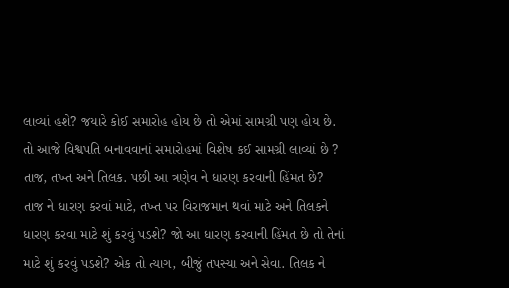લાવ્યાં હશે? જયારે કોઈ સમારોહ હોય છે તો એમાં સામગ્રી પણ હોય છે. તો આજે વિશ્વપતિ બનાવવાનાં સમારોહમાં વિશેષ કઈ સામગ્રી લાવ્યાં છે ? તાજ, તખ્ત અને તિલક. પછી આ ત્રણેવ ને ધારણ કરવાની હિંમત છે? તાજ ને ધારણ કરવાં માટે, તખ્ત પર વિરાજમાન થવાં માટે અને તિલકને ધારણ કરવા માટે શું કરવું પડશે? જો આ ધારણ કરવાની હિંમત છે તો તેનાં માટે શું કરવું પડશે? એક તો ત્યાગ, બીજું તપસ્યા અને સેવા. તિલક ને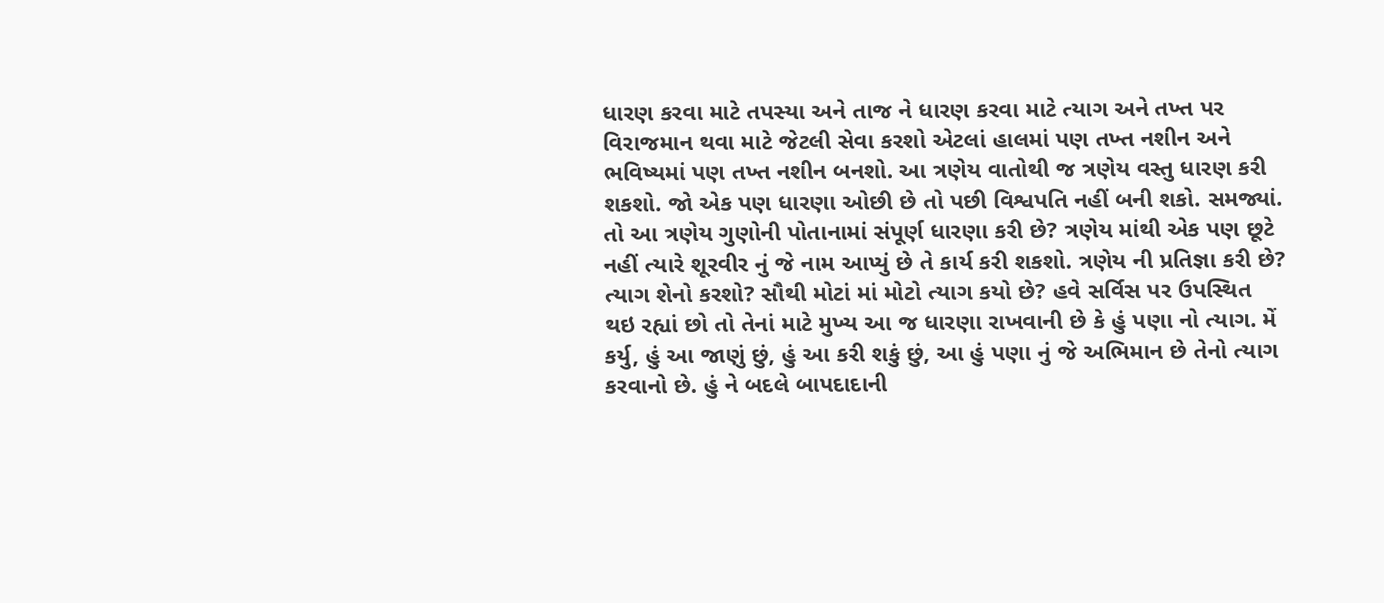ધારણ કરવા માટે તપસ્યા અને તાજ ને ધારણ કરવા માટે ત્યાગ અને તખ્ત પર વિરાજમાન થવા માટે જેટલી સેવા કરશો એટલાં હાલમાં પણ તખ્ત નશીન અને ભવિષ્યમાં પણ તખ્ત નશીન બનશો. આ ત્રણેય વાતોથી જ ત્રણેય વસ્તુ ધારણ કરી શકશો. જો એક પણ ધારણા ઓછી છે તો પછી વિશ્વપતિ નહીં બની શકો. સમજ્યાં. તો આ ત્રણેય ગુણોની પોતાનામાં સંપૂર્ણ ધારણા કરી છે? ત્રણેય માંથી એક પણ છૂટે નહીં ત્યારે શૂરવીર નું જે નામ આપ્યું છે તે કાર્ય કરી શકશો. ત્રણેય ની પ્રતિજ્ઞા કરી છે? ત્યાગ શેનો કરશો? સૌથી મોટાં માં મોટો ત્યાગ કયો છે? હવે સર્વિસ પર ઉપસ્થિત થઇ રહ્યાં છો તો તેનાં માટે મુખ્ય આ જ ધારણા રાખવાની છે કે હું પણા નો ત્યાગ. મેં કર્યુ, હું આ જાણું છું, હું આ કરી શકું છું, આ હું પણા નું જે અભિમાન છે તેનો ત્યાગ કરવાનો છે. હું ને બદલે બાપદાદાની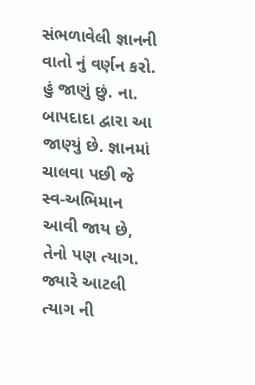સંભળાવેલી જ્ઞાનની વાતો નું વર્ણન કરો. હું જાણું છું. ના. બાપદાદા દ્વારા આ જાણ્યું છે. જ્ઞાનમાં ચાલવા પછી જે સ્વ-અભિમાન આવી જાય છે, તેનો પણ ત્યાગ. જ્યારે આટલી ત્યાગ ની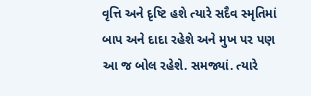વૃત્તિ અને દૃષ્ટિ હશે ત્યારે સદૈવ સ્મૃતિમાં બાપ અને દાદા રહેશે અને મુખ પર પણ આ જ બોલ રહેશે. સમજ્યાં. ત્યારે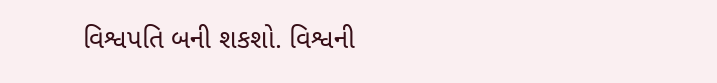વિશ્વપતિ બની શકશો. વિશ્વની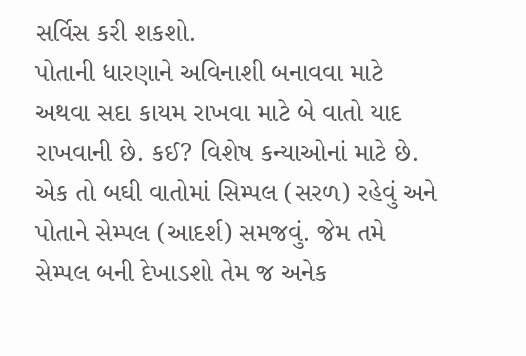સર્વિસ કરી શકશો.
પોતાની ધારણાને અવિનાશી બનાવવા માટે અથવા સદા કાયમ રાખવા માટે બે વાતો યાદ રાખવાની છે. કઈ? વિશેષ કન્યાઓનાં માટે છે. એક તો બઘી વાતોમાં સિમ્પલ (સરળ) રહેવું અને પોતાને સેમ્પલ (આદર્શ) સમજવું. જેમ તમે સેમ્પલ બની દેખાડશો તેમ જ અનેક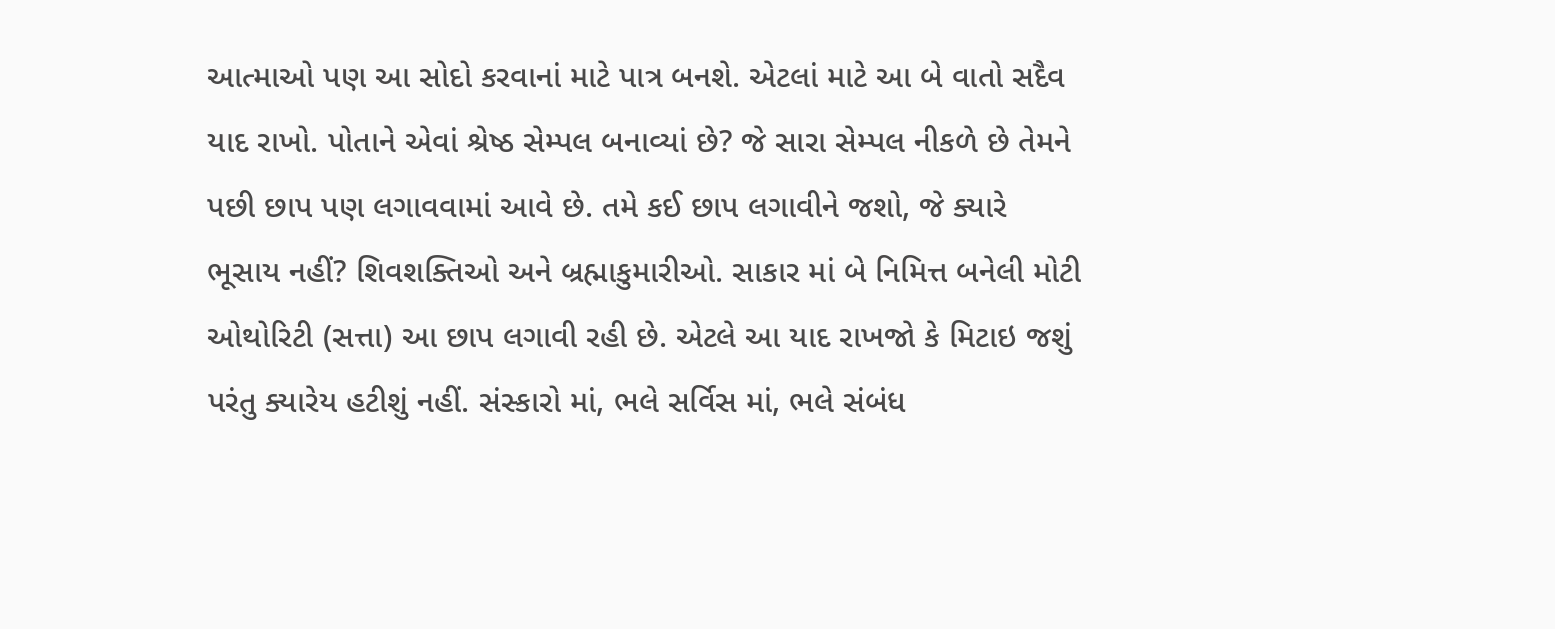આત્માઓ પણ આ સોદો કરવાનાં માટે પાત્ર બનશે. એટલાં માટે આ બે વાતો સદૈવ યાદ રાખો. પોતાને એવાં શ્રેષ્ઠ સેમ્પલ બનાવ્યાં છે? જે સારા સેમ્પલ નીકળે છે તેમને પછી છાપ પણ લગાવવામાં આવે છે. તમે કઈ છાપ લગાવીને જશો, જે ક્યારે ભૂસાય નહીં? શિવશક્તિઓ અને બ્રહ્માકુમારીઓ. સાકાર માં બે નિમિત્ત બનેલી મોટી ઓથોરિટી (સત્તા) આ છાપ લગાવી રહી છે. એટલે આ યાદ રાખજો કે મિટાઇ જશું પરંતુ ક્યારેય હટીશું નહીં. સંસ્કારો માં, ભલે સર્વિસ માં, ભલે સંબંધ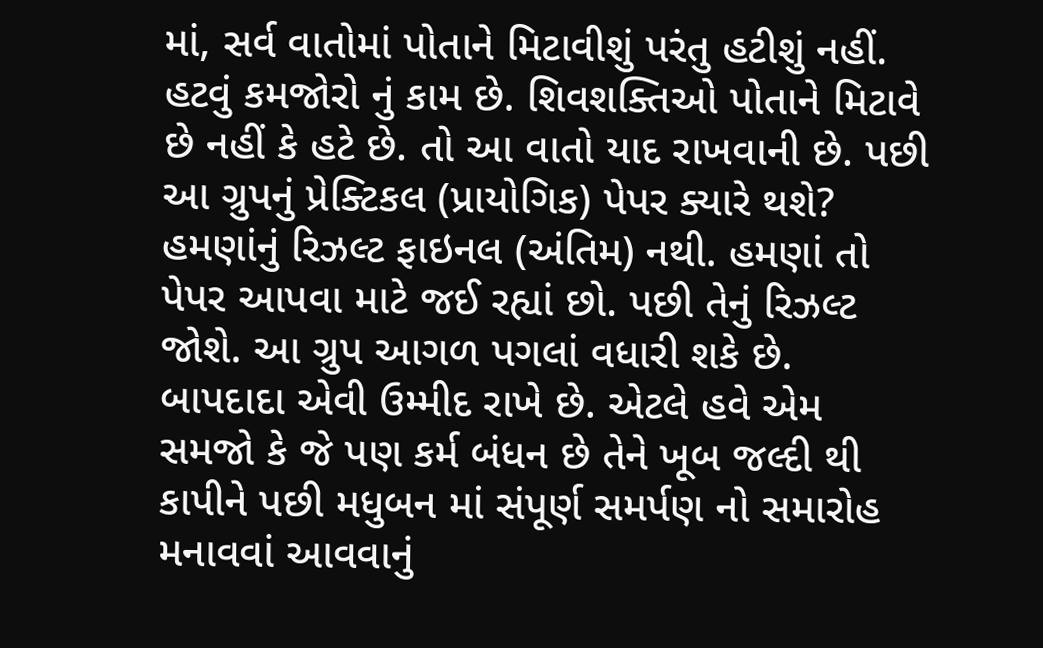માં, સર્વ વાતોમાં પોતાને મિટાવીશું પરંતુ હટીશું નહીં. હટવું કમજોરો નું કામ છે. શિવશક્તિઓ પોતાને મિટાવે છે નહીં કે હટે છે. તો આ વાતો યાદ રાખવાની છે. પછી આ ગ્રુપનું પ્રેક્ટિકલ (પ્રાયોગિક) પેપર ક્યારે થશે? હમણાંનું રિઝલ્ટ ફાઇનલ (અંતિમ) નથી. હમણાં તો પેપર આપવા માટે જઈ રહ્યાં છો. પછી તેનું રિઝલ્ટ જોશે. આ ગ્રુપ આગળ પગલાં વધારી શકે છે. બાપદાદા એવી ઉમ્મીદ રાખે છે. એટલે હવે એમ સમજો કે જે પણ કર્મ બંધન છે તેને ખૂબ જલ્દી થી કાપીને પછી મધુબન માં સંપૂર્ણ સમર્પણ નો સમારોહ મનાવવાં આવવાનું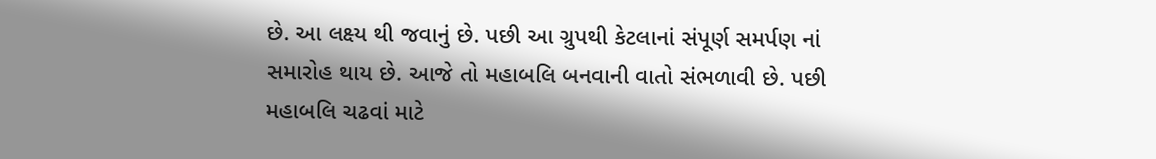છે. આ લક્ષ્ય થી જવાનું છે. પછી આ ગ્રુપથી કેટલાનાં સંપૂર્ણ સમર્પણ નાં સમારોહ થાય છે. આજે તો મહાબલિ બનવાની વાતો સંભળાવી છે. પછી મહાબલિ ચઢવાં માટે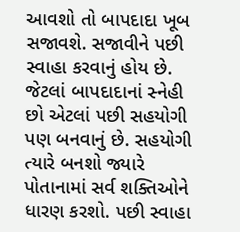આવશો તો બાપદાદા ખૂબ સજાવશે. સજાવીને પછી સ્વાહા કરવાનું હોય છે. જેટલાં બાપદાદાનાં સ્નેહી છો એટલાં પછી સહયોગી પણ બનવાનું છે. સહયોગી ત્યારે બનશો જ્યારે પોતાનામાં સર્વ શક્તિઓને ધારણ કરશો. પછી સ્વાહા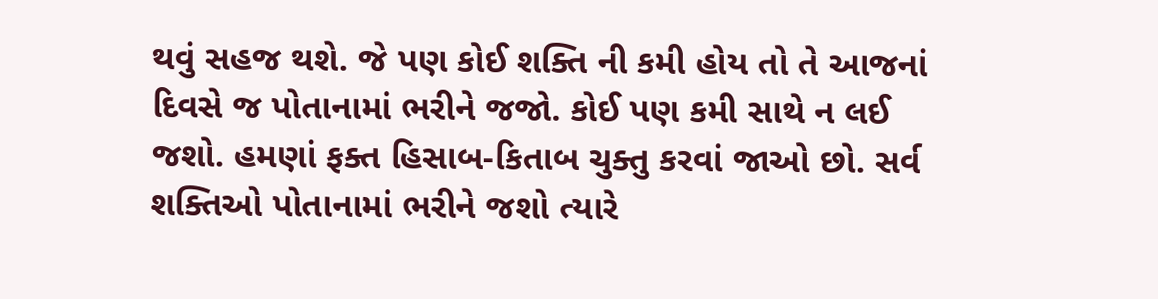થવું સહજ થશે. જે પણ કોઈ શક્તિ ની કમી હોય તો તે આજનાં દિવસે જ પોતાનામાં ભરીને જજો. કોઈ પણ કમી સાથે ન લઈ જશો. હમણાં ફક્ત હિસાબ-કિતાબ ચુક્તુ કરવાં જાઓ છો. સર્વ શક્તિઓ પોતાનામાં ભરીને જશો ત્યારે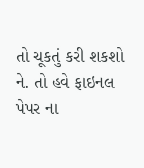તો ચૂકતું કરી શકશો ને. તો હવે ફાઇનલ પેપર ના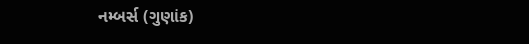નમ્બર્સ (ગુણાંક)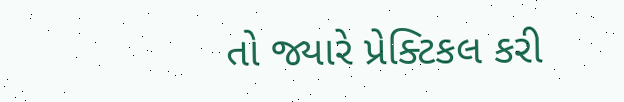તો જ્યારે પ્રેક્ટિકલ કરી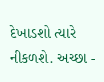દેખાડશો ત્યારે નીકળશે. અચ્છા -